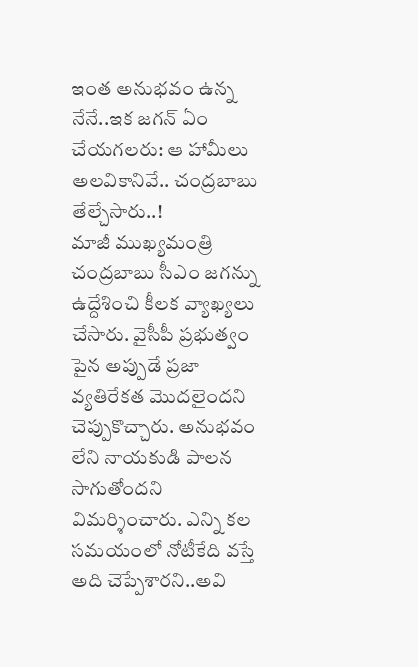ఇంత అనుభవం ఉన్న నేనే..ఇక జగన్ ఏం చేయగలరు: ఆ హామీలు అలవికానివే.. చంద్రబాబు తేల్చేసారు..!
మాజీ ముఖ్యమంత్రి చంద్రబాబు సీఎం జగన్ను ఉద్దేశించి కీలక వ్యాఖ్యలు చేసారు. వైసీపీ ప్రభుత్వం పైన అప్పుడే ప్రజా వ్యతిరేకత మొదలైందని చెప్పుకొచ్చారు. అనుభవం లేని నాయకుడి పాలన సాగుతోందని విమర్శించారు. ఎన్ని కల సమయంలో నోటీకేది వస్తే అది చెప్పేశారని..అవి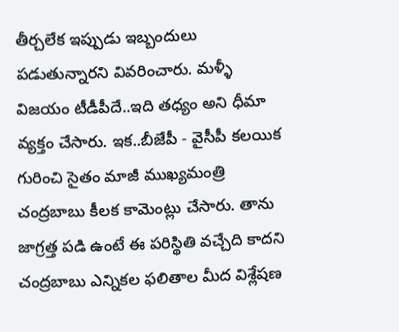తీర్చలేక ఇప్పుడు ఇబ్బందులు పడుతున్నారని వివరించారు. మళ్ళీ విజయం టీడీపీదే..ఇది తధ్యం అని ధీమా వ్యక్తం చేసారు. ఇక..బీజేపీ - వైసీపీ కలయిక గురించి సైతం మాజీ ముఖ్యమంత్రి చంద్రబాబు కీలక కామెంట్లు చేసారు. తాను జాగ్రత్త పడి ఉంటే ఈ పరిస్థితి వచ్చేది కాదని చంద్రబాబు ఎన్నికల ఫలితాల మీద విశ్లేషణ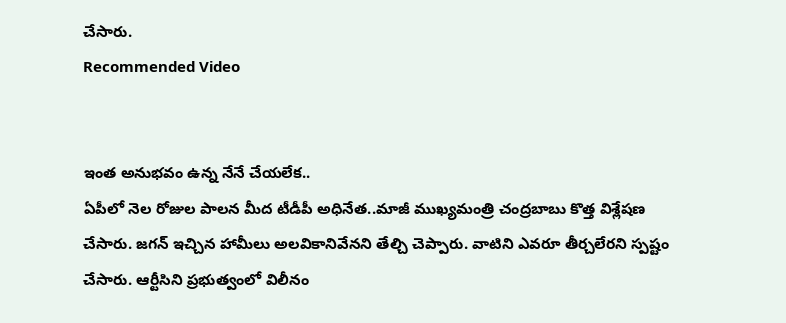చేసారు.
Recommended Video


ఇంత అనుభవం ఉన్న నేనే చేయలేక..
ఏపీలో నెల రోజుల పాలన మీద టీడీపీ అధినేత..మాజీ ముఖ్యమంత్రి చంద్రబాబు కొత్త విశ్లేషణ చేసారు. జగన్ ఇచ్చిన హామీలు అలవికానివేనని తేల్చి చెప్పారు. వాటిని ఎవరూ తీర్చలేరని స్పష్టం చేసారు. ఆర్టీసిని ప్రభుత్వంలో విలీనం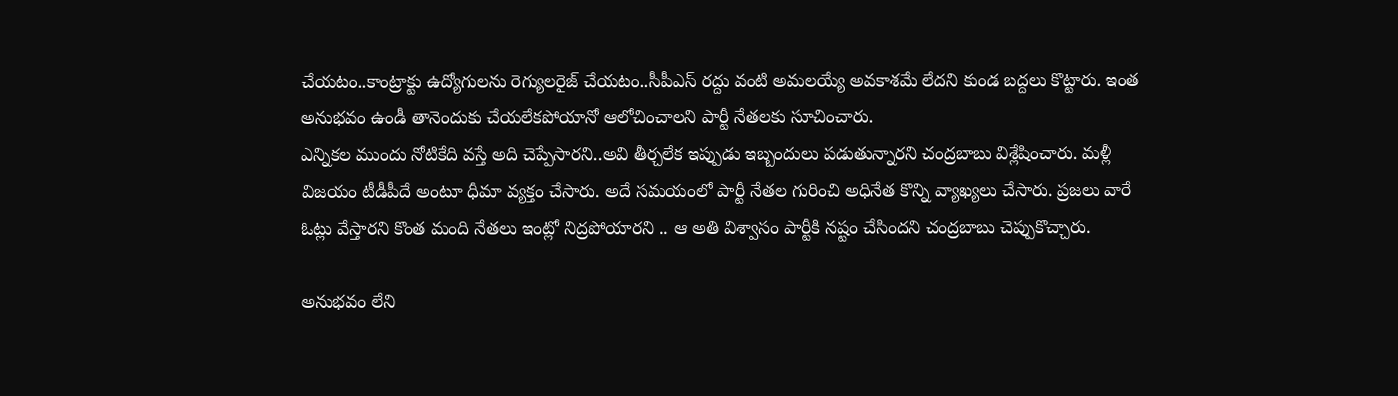చేయటం..కాంట్రాక్టు ఉద్యోగులను రెగ్యులరైజ్ చేయటం..సీపీఎస్ రద్దు వంటి అమలయ్యే అవకాశమే లేదని కుండ బద్దలు కొట్టారు. ఇంత అనుభవం ఉండీ తానెందుకు చేయలేకపోయానో ఆలోచించాలని పార్టీ నేతలకు సూచించారు.
ఎన్నికల ముందు నోటికేది వస్తే అది చెప్పేసారని..అవి తీర్చలేక ఇప్పుడు ఇబ్బందులు పడుతున్నారని చంద్రబాబు విశ్లేషించారు. మళ్లీ విజయం టీడీపీదే అంటూ ధీమా వ్యక్తం చేసారు. అదే సమయంలో పార్టీ నేతల గురించి అధినేత కొన్ని వ్యాఖ్యలు చేసారు. ప్రజలు వారే ఓట్లు వేస్తారని కొంత మంది నేతలు ఇంట్లో నిద్రపోయారని .. ఆ అతి విశ్వాసం పార్టీకి నష్టం చేసిందని చంద్రబాబు చెప్పుకొచ్చారు.

అనుభవం లేని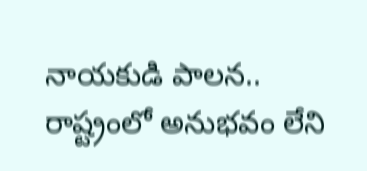నాయకుడి పాలన..
రాష్ట్రంలో అనుభవం లేని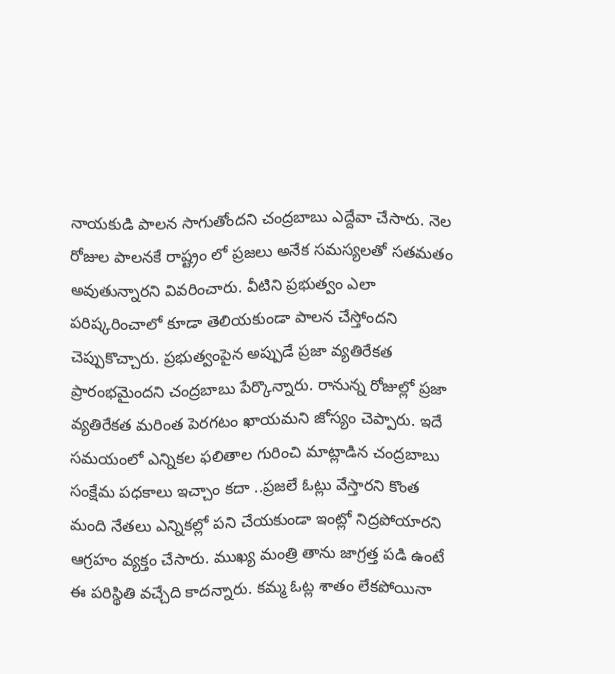నాయకుడి పాలన సాగుతోందని చంద్రబాబు ఎద్దేవా చేసారు. నెల రోజుల పాలనకే రాష్ట్రం లో ప్రజలు అనేక సమస్యలతో సతమతం అవుతున్నారని వివరించారు. వీటిని ప్రభుత్వం ఎలా పరిష్కరించాలో కూడా తెలియకుండా పాలన చేస్తోందని చెప్పుకొచ్చారు. ప్రభుత్వంపైన అప్పుడే ప్రజా వ్యతిరేకత ప్రారంభమైందని చంద్రబాబు పేర్కొన్నారు. రానున్న రోజుల్లో ప్రజా వ్యతిరేకత మరింత పెరగటం ఖాయమని జోస్యం చెప్పారు. ఇదే సమయంలో ఎన్నికల ఫలితాల గురించి మాట్లాడిన చంద్రబాబు సంక్షేమ పధకాలు ఇచ్చాం కదా ..ప్రజలే ఓట్లు వేస్తారని కొంత మంది నేతలు ఎన్నికల్లో పని చేయకుండా ఇంట్లో నిద్రపోయారని ఆగ్రహం వ్యక్తం చేసారు. ముఖ్య మంత్రి తాను జాగ్రత్త పడి ఉంటే ఈ పరిస్థితి వచ్చేది కాదన్నారు. కమ్మ ఓట్ల శాతం లేకపోయినా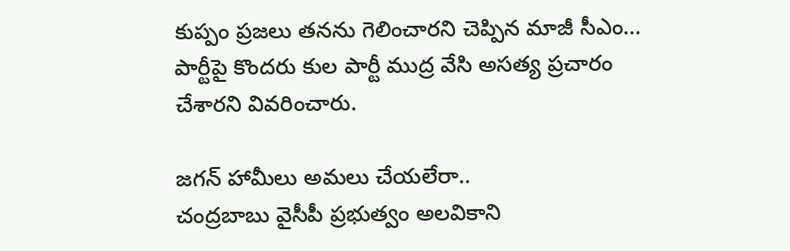కుప్పం ప్రజలు తనను గెలించారని చెప్పిన మాజీ సీఎం... పార్టీపై కొందరు కుల పార్టీ ముద్ర వేసి అసత్య ప్రచారం చేశారని వివరించారు.

జగన్ హామీలు అమలు చేయలేరా..
చంద్రబాబు వైసీపీ ప్రభుత్వం అలవికాని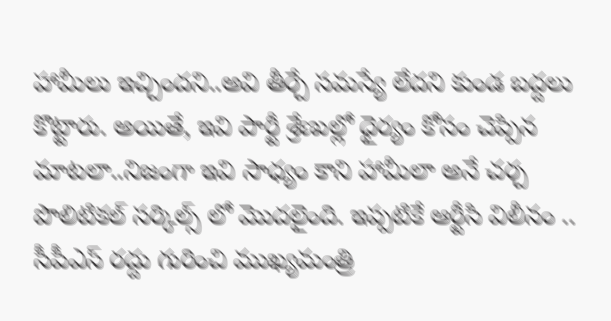హామీలు ఇచ్చిందని..అవి తీర్చే సమస్యే లేదని కుండ బద్దలు కొట్టారు. అయితే, ఇవి పార్టీ శ్రేణుల్లో ధైర్యం కోసం చెప్పిన మాటలా..నిజంగా ఇవి సాధ్యం కాని హామీలా అనే చర్చ పొలిటికల్ సర్కిల్స్ లో మొదలైంది. ఇప్పటికే ఆర్టీసి విలీనం .. సీపీఎస్ రద్దు గురించి ముఖ్యమంత్రి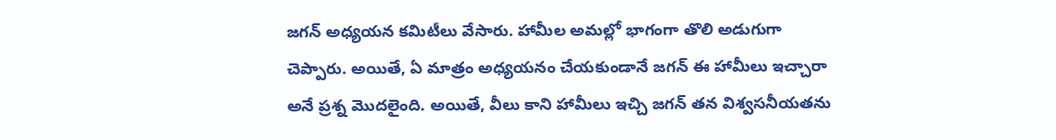జగన్ అధ్యయన కమిటీలు వేసారు. హామీల అమల్లో భాగంగా తొలి అడుగుగా చెప్పారు. అయితే, ఏ మాత్రం అధ్యయనం చేయకుండానే జగన్ ఈ హామీలు ఇచ్చారా అనే ప్రశ్న మొదలైంది. అయితే, వీలు కాని హామీలు ఇచ్చి జగన్ తన విశ్వసనీయతను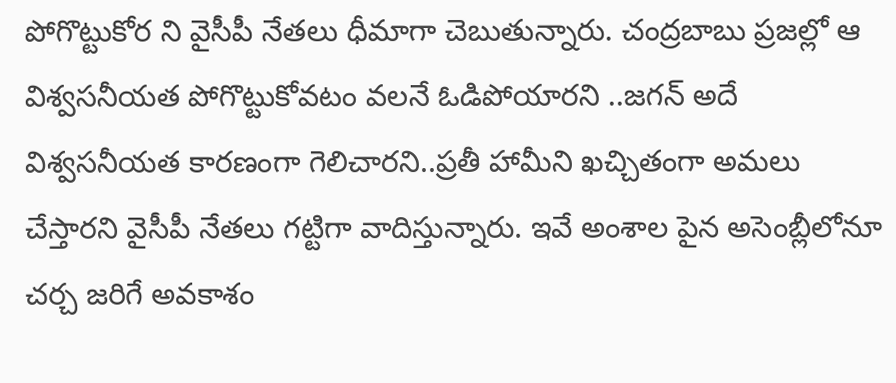పోగొట్టుకోర ని వైసీపీ నేతలు ధీమాగా చెబుతున్నారు. చంద్రబాబు ప్రజల్లో ఆ విశ్వసనీయత పోగొట్టుకోవటం వలనే ఓడిపోయారని ..జగన్ అదే విశ్వసనీయత కారణంగా గెలిచారని..ప్రతీ హామీని ఖచ్చితంగా అమలు చేస్తారని వైసీపీ నేతలు గట్టిగా వాదిస్తున్నారు. ఇవే అంశాల పైన అసెంబ్లీలోనూ చర్చ జరిగే అవకాశం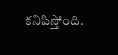కనిపిస్తోంది.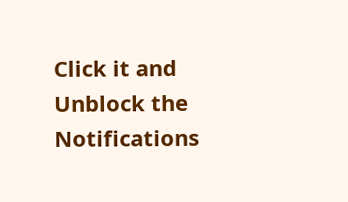Click it and Unblock the Notifications